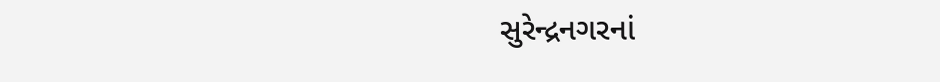સુરેન્દ્રનગરનાં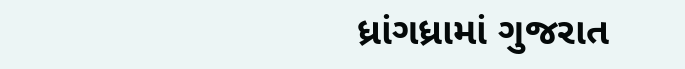ધ્રાંગધ્રામાં ગુજરાત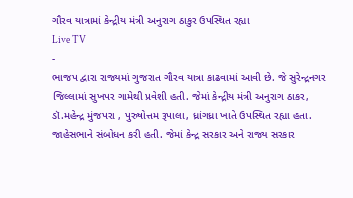ગૌરવ યાત્રામાં કેન્દ્રીય મંત્રી અનુરાગ ઠાકુર ઉપસ્થિત રહ્યા
Live TV
-
ભાજપ દ્વારા રાજ્યમાં ગુજરાત ગૌરવ યાત્રા કાઢવામાં આવી છે. જે સુરેન્દ્રનગર જિલ્લામાં સુખપર ગામેથી પ્રવેશી હતી. જેમાં કેન્દ્રીય મંત્રી અનુરાગ ઠાકર, ડૉ.મહેન્દ્ર મુંજપરા , પુરુષોત્તમ રૂપાલા, ધ્રાંગધ્રા ખાતે ઉપસ્થિત રહ્યા હતા. જાહેસભાને સંબોધન કરી હતી. જેમાં કેન્દ્ર સરકાર અને રાજ્ય સરકાર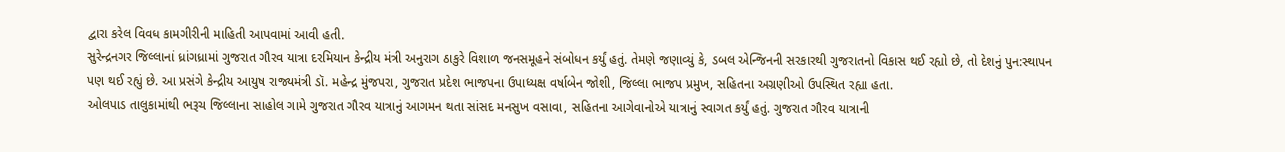દ્વારા કરેલ વિવધ કામગીરીની માહિતી આપવામાં આવી હતી.
સુરેન્દ્રનગર જિલ્લાનાં ધ્રાંગધ્રામાં ગુજરાત ગૌરવ યાત્રા દરમિયાન કેન્દ્રીય મંત્રી અનુરાગ ઠાકુરે વિશાળ જનસમૂહને સંબોધન કર્યું હતું. તેમણે જણાવ્યું કે, ડબલ એન્જિનની સરકારથી ગુજરાતનો વિકાસ થઈ રહ્યો છે, તો દેશનું પુન:સ્થાપન પણ થઈ રહ્યું છે. આ પ્રસંગે કેન્દ્રીય આયુષ રાજ્યમંત્રી ડૉ. મહેન્દ્ર મુંજપરા, ગુજરાત પ્રદેશ ભાજપના ઉપાધ્યક્ષ વર્ષાબેન જોશી, જિલ્લા ભાજપ પ્રમુખ, સહિતના અગ્રણીઓ ઉપસ્થિત રહ્યા હતા.
ઓલપાડ તાલુકામાંથી ભરૂચ જિલ્લાના સાહોલ ગામે ગુજરાત ગૌરવ યાત્રાનું આગમન થતા સાંસદ મનસુખ વસાવા, સહિતના આગેવાનોએ યાત્રાનું સ્વાગત કર્યું હતું. ગુજરાત ગૌરવ યાત્રાની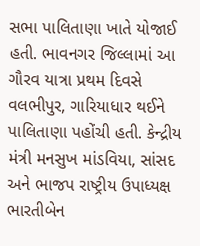સભા પાલિતાણા ખાતે યોજાઈ હતી. ભાવનગર જિલ્લામાં આ ગૌરવ યાત્રા પ્રથમ દિવસે વલભીપુર, ગારિયાધાર થઈને પાલિતાણા પહોંચી હતી. કેન્દ્રીય મંત્રી મનસુખ માંડવિયા, સાંસદ અને ભાજપ રાષ્ટ્રીય ઉપાધ્યક્ષ ભારતીબેન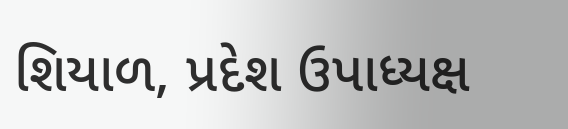શિયાળ, પ્રદેશ ઉપાધ્યક્ષ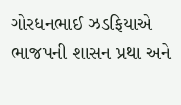ગોરધનભાઈ ઝડફિયાએ ભાજપની શાસન પ્રથા અને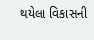થયેલા વિકાસની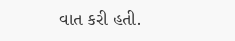વાત કરી હતી.